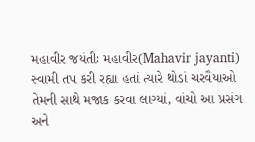મહાવીર જયંતીઃ મહાવીર(Mahavir jayanti) સ્વામી તપ કરી રહ્યા હતાં ત્યારે થોડાં ચરવૈયાઓ તેમની સાથે મજાક કરવા લાગ્યાં, વાંચો આ પ્રસંગ અને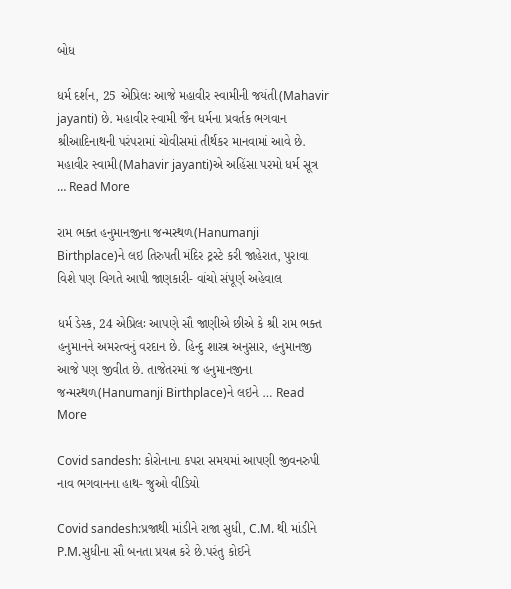બોધ

ધર્મ દર્શન, 25 એપ્રિલઃ આજે મહાવીર સ્વામીની જયંતી(Mahavir jayanti) છે. મહાવીર સ્વામી જૈન ધર્મના પ્રવર્તક ભગવાન શ્રીઆદિનાથની પરંપરામાં ચોવીસમાં તીર્થકર માનવામાં આવે છે. મહાવીર સ્વામી(Mahavir jayanti)એ અહિંસા પરમો ધર્મ સૂત્ર … Read More

રામ ભક્ત હનુમાનજીના જન્મસ્થળ(Hanumanji Birthplace)ને લઇ તિરુપતી મંદિર ટ્રસ્ટે કરી જાહેરાત, પુરાવા વિશે પણ વિગતે આપી જાણકારી- વાંચો સંપૂર્ણ અહેવાલ

ધર્મ ડેસ્ક, 24 એપ્રિલઃ આપણે સૌ જાણીએ છીએ કે શ્રી રામ ભક્ત હનુમાનને અમરત્વનું વરદાન છે. હિન્દુ શાસ્ત્ર અનુસાર, હનુમાનજી આજે પણ જીવીત છે. તાજેતરમાં જ હનુમાનજીના જન્મસ્થળ(Hanumanji Birthplace)ને લઇને … Read More

Covid sandesh: કોરોનાના કપરા સમયમાં આપણી જીવનરુપી નાવ ભગવાનના હાથ- જુઓ વીડિયો

Covid sandesh:પ્રજાથી માંડીને રાજા સુધી, C.M. થી માંડીને P.M.સુધીના સૌ બનતા પ્રયત્ન કરે છે.પરંતુ કોઈને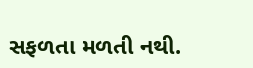સફળતા મળતી નથી.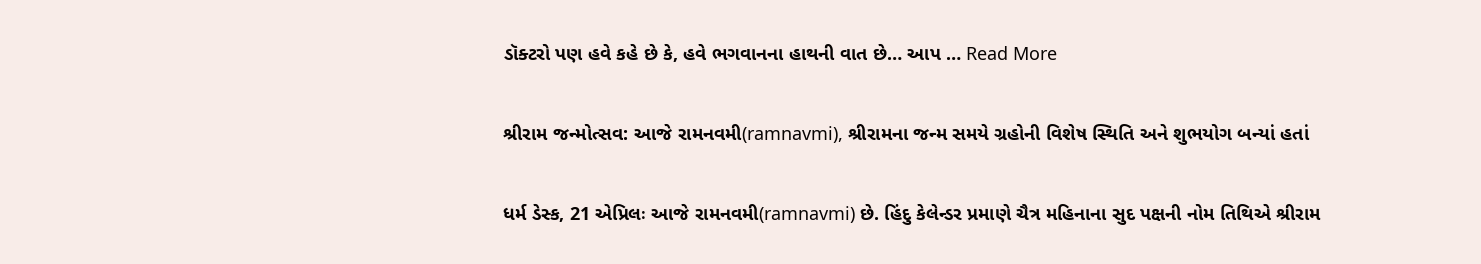ડૉક્ટરો પણ હવે કહે છે કે, હવે ભગવાનના હાથની વાત છે… આપ … Read More

શ્રીરામ જન્મોત્સવ: આજે રામનવમી(ramnavmi), શ્રીરામના જન્મ સમયે ગ્રહોની વિશેષ સ્થિતિ અને શુભયોગ બન્યાં હતાં

ધર્મ ડેસ્ક, 21 એપ્રિલઃ આજે રામનવમી(ramnavmi) છે. હિંદુ કેલેન્ડર પ્રમાણે ચૈત્ર મહિનાના સુદ પક્ષની નોમ તિથિએ શ્રીરામ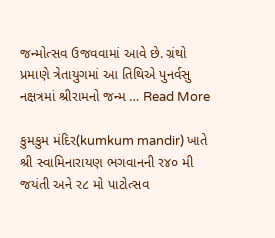જન્મોત્સવ ઉજવવામાં આવે છે. ગ્રંથો પ્રમાણે ત્રેતાયુગમાં આ તિથિએ પુનર્વસુ નક્ષત્રમાં શ્રીરામનો જન્મ … Read More

કુમકુમ મંદિર(kumkum mandir) ખાતે શ્રી સ્વામિનારાયણ ભગવાનની ર૪૦ મી જયંતી અને ર૮ મો પાટોત્સવ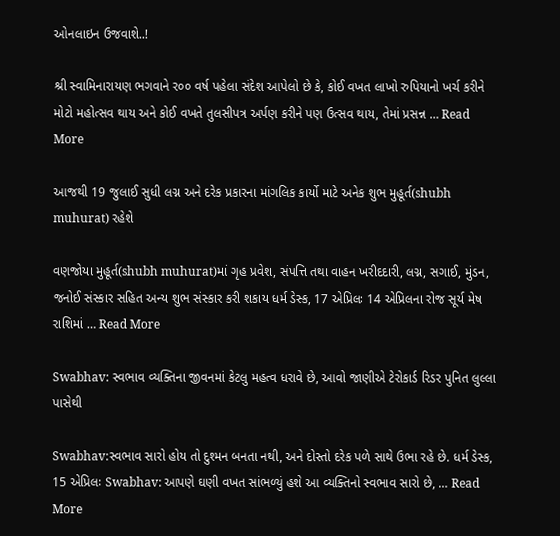ઓનલાઇન ઉજવાશે..!

શ્રી સ્વામિનારાયણ ભગવાને ર૦૦ વર્ષ પહેલા સંદેશ આપેલો છે કે, કોઈ વખત લાખો રુપિયાનો ખર્ચ કરીને મોટો મહોત્સવ થાય અને કોઈ વખતે તુલસીપત્ર અર્પણ કરીને પણ ઉત્સવ થાય, તેમાં પ્રસન્ન … Read More

આજથી 19 જુલાઈ સુધી લગ્ન અને દરેક પ્રકારના માંગલિક કાર્યો માટે અનેક શુભ મુહૂર્ત(shubh muhurat) રહેશે

વણજોયા મુહૂર્ત(shubh muhurat)માં ગૃહ પ્રવેશ, સંપત્તિ તથા વાહન ખરીદદારી, લગ્ન, સગાઈ, મુંડન, જનોઈ સંસ્કાર સહિત અન્ય શુભ સંસ્કાર કરી શકાય ધર્મ ડેસ્ક, 17 એપ્રિલઃ 14 એપ્રિલના રોજ સૂર્ય મેષ રાશિમાં … Read More

Swabhav: સ્વભાવ વ્યક્તિના જીવનમાં કેટલુ મહત્વ ધરાવે છે, આવો જાણીએ ટેરોકાર્ડ રિડર પુનિત લુલ્લા પાસેથી

Swabhav:સ્વભાવ સારો હોય તો દુશ્મન બનતા નથી, અને દોસ્તો દરેક પળે સાથે ઉભા રહે છે. ધર્મ ડેસ્ક, 15 એપ્રિલઃ Swabhav: આપણે ઘણી વખત સાંભળ્યું હશે આ વ્યક્તિનો સ્વભાવ સારો છે, … Read More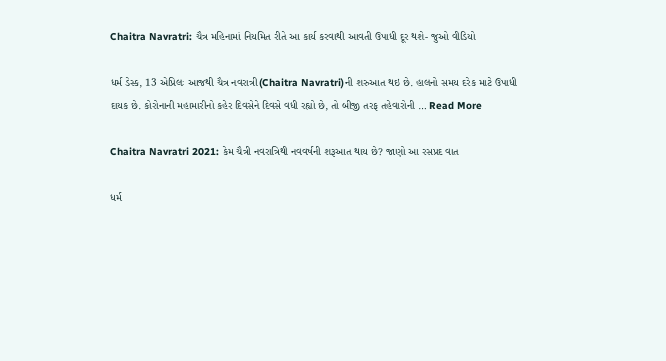Chaitra Navratri: ચૈત્ર મહિનામાં નિયમિત રીતે આ કાર્ય કરવાથી આવતી ઉપાધી દૂર થશે- જુઓ વીડિયો

ધર્મ ડેસ્ક, 13 એપ્રિલઃ આજથી ચૈત્ર નવરાત્રી(Chaitra Navratri)ની શરુઆત થઇ છે. હાલનો સમય દરેક માટે ઉપાધી દાયક છે. કોરોનાની મહામારીનો કહેર દિવસેને દિવસે વધી રહ્યો છે, તો બીજી તરફ તહેવારોની … Read More

Chaitra Navratri 2021: કેમ ચૈત્રી નવરાત્રિથી નવવર્ષની શરૂઆત થાય છે? જાણો આ રસપ્રદ વાત

ધર્મ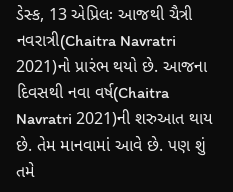ડેસ્ક, 13 એપ્રિલઃ આજથી ચૈત્રી નવરાત્રી(Chaitra Navratri 2021)નો પ્રારંભ થયો છે. આજના દિવસથી નવા વર્ષ(Chaitra Navratri 2021)ની શરુઆત થાય છે. તેમ માનવામાં આવે છે. પણ શું તમે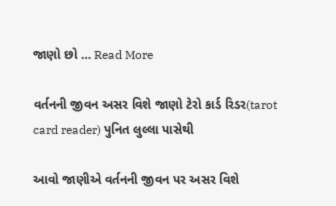જાણો છો … Read More

વર્તનની જીવન અસર વિશે જાણો ટેરો કાર્ડ રિડર(tarot card reader) પુનિત લુલ્લા પાસેથી

આવો જાણીએ વર્તનની જીવન પર અસર વિશે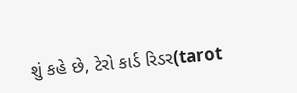શું કહે છે, ટેરો કાર્ડ રિડર(tarot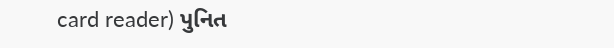card reader) પુનિત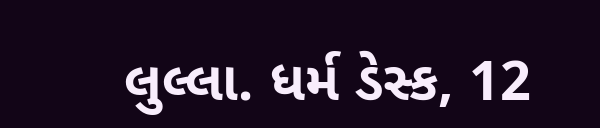લુલ્લા. ધર્મ ડેસ્ક, 12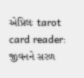એપ્રિલઃ tarot card reader: જીવનને સરળ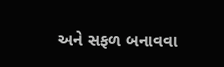અને સફળ બનાવવા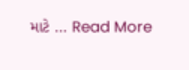માટે … Read More